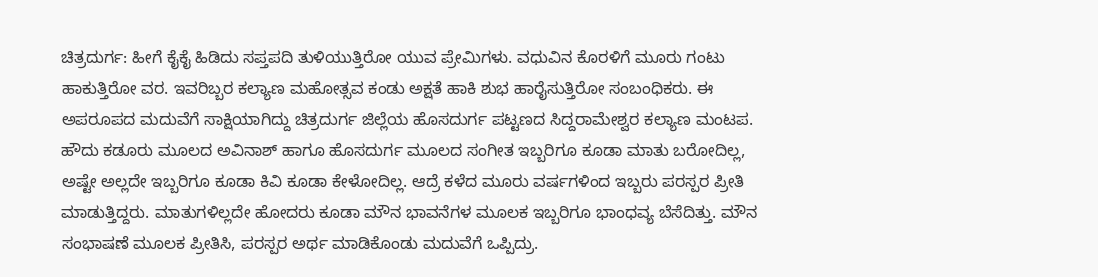ಚಿತ್ರದುರ್ಗ: ಹೀಗೆ ಕೈಕೈ ಹಿಡಿದು ಸಪ್ತಪದಿ ತುಳಿಯುತ್ತಿರೋ ಯುವ ಪ್ರೇಮಿಗಳು. ವಧುವಿನ ಕೊರಳಿಗೆ ಮೂರು ಗಂಟು ಹಾಕುತ್ತಿರೋ ವರ. ಇವರಿಬ್ಬರ ಕಲ್ಯಾಣ ಮಹೋತ್ಸವ ಕಂಡು ಅಕ್ಷತೆ ಹಾಕಿ ಶುಭ ಹಾರೈಸುತ್ತಿರೋ ಸಂಬಂಧಿಕರು. ಈ ಅಪರೂಪದ ಮದುವೆಗೆ ಸಾಕ್ಷಿಯಾಗಿದ್ದು ಚಿತ್ರದುರ್ಗ ಜಿಲ್ಲೆಯ ಹೊಸದುರ್ಗ ಪಟ್ಟಣದ ಸಿದ್ದರಾಮೇಶ್ವರ ಕಲ್ಯಾಣ ಮಂಟಪ.
ಹೌದು ಕಡೂರು ಮೂಲದ ಅವಿನಾಶ್ ಹಾಗೂ ಹೊಸದುರ್ಗ ಮೂಲದ ಸಂಗೀತ ಇಬ್ಬರಿಗೂ ಕೂಡಾ ಮಾತು ಬರೋದಿಲ್ಲ, ಅಷ್ಟೇ ಅಲ್ಲದೇ ಇಬ್ಬರಿಗೂ ಕೂಡಾ ಕಿವಿ ಕೂಡಾ ಕೇಳೋದಿಲ್ಲ. ಆದ್ರೆ ಕಳೆದ ಮೂರು ವರ್ಷಗಳಿಂದ ಇಬ್ಬರು ಪರಸ್ಪರ ಪ್ರೀತಿ ಮಾಡುತ್ತಿದ್ದರು. ಮಾತುಗಳಿಲ್ಲದೇ ಹೋದರು ಕೂಡಾ ಮೌನ ಭಾವನೆಗಳ ಮೂಲಕ ಇಬ್ಬರಿಗೂ ಭಾಂಧವ್ಯ ಬೆಸೆದಿತ್ತು. ಮೌನ ಸಂಭಾಷಣೆ ಮೂಲಕ ಪ್ರೀತಿಸಿ, ಪರಸ್ಪರ ಅರ್ಥ ಮಾಡಿಕೊಂಡು ಮದುವೆಗೆ ಒಪ್ಪಿದ್ರು.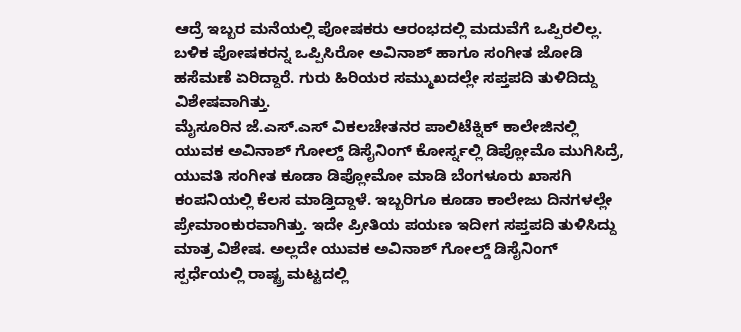ಆದ್ರೆ ಇಬ್ಬರ ಮನೆಯಲ್ಲಿ ಪೋಷಕರು ಆರಂಭದಲ್ಲಿ ಮದುವೆಗೆ ಒಪ್ಪಿರಲಿಲ್ಲ. ಬಳಿಕ ಪೋಷಕರನ್ನ ಒಪ್ಪಿಸಿರೋ ಅವಿನಾಶ್ ಹಾಗೂ ಸಂಗೀತ ಜೋಡಿ ಹಸೆಮಣೆ ಏರಿದ್ದಾರೆ. ಗುರು ಹಿರಿಯರ ಸಮ್ಮುಖದಲ್ಲೇ ಸಪ್ತಪದಿ ತುಳಿದಿದ್ದು ವಿಶೇಷವಾಗಿತ್ತು.
ಮೈಸೂರಿನ ಜೆ.ಎಸ್.ಎಸ್ ವಿಕಲಚೇತನರ ಪಾಲಿಟೆಕ್ನಿಕ್ ಕಾಲೇಜಿನಲ್ಲಿ ಯುವಕ ಅವಿನಾಶ್ ಗೋಲ್ಡ್ ಡಿಸೈನಿಂಗ್ ಕೋರ್ಸ್ನಲ್ಲಿ ಡಿಪ್ಲೋಮೊ ಮುಗಿಸಿದ್ರೆ, ಯುವತಿ ಸಂಗೀತ ಕೂಡಾ ಡಿಪ್ಲೋಮೋ ಮಾಡಿ ಬೆಂಗಳೂರು ಖಾಸಗಿ ಕಂಪನಿಯಲ್ಲಿ ಕೆಲಸ ಮಾಡ್ತಿದ್ದಾಳೆ. ಇಬ್ಬರಿಗೂ ಕೂಡಾ ಕಾಲೇಜು ದಿನಗಳಲ್ಲೇ ಪ್ರೇಮಾಂಕುರವಾಗಿತ್ತು. ಇದೇ ಪ್ರೀತಿಯ ಪಯಣ ಇದೀಗ ಸಪ್ತಪದಿ ತುಳಿಸಿದ್ದು ಮಾತ್ರ ವಿಶೇಷ. ಅಲ್ಲದೇ ಯುವಕ ಅವಿನಾಶ್ ಗೋಲ್ಡ್ ಡಿಸೈನಿಂಗ್ ಸ್ಪರ್ಧೆಯಲ್ಲಿ ರಾಷ್ಟ್ರ ಮಟ್ಟದಲ್ಲಿ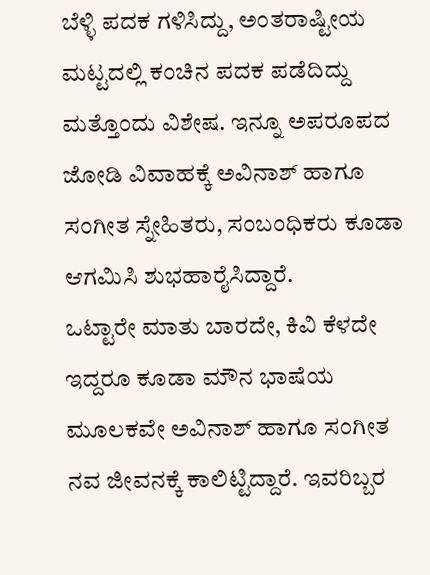ಬೆಳ್ಳಿ ಪದಕ ಗಳಿಸಿದ್ದು, ಅಂತರಾಷ್ಟೀಯ ಮಟ್ಟದಲ್ಲಿ ಕಂಚಿನ ಪದಕ ಪಡೆದಿದ್ದು ಮತ್ತೊಂದು ವಿಶೇಷ. ಇನ್ನೂ ಅಪರೂಪದ ಜೋಡಿ ವಿವಾಹಕ್ಕೆ ಅವಿನಾಶ್ ಹಾಗೂ ಸಂಗೀತ ಸ್ನೇಹಿತರು, ಸಂಬಂಧಿಕರು ಕೂಡಾ ಆಗಮಿಸಿ ಶುಭಹಾರೈಸಿದ್ದಾರೆ.
ಒಟ್ಟಾರೇ ಮಾತು ಬಾರದೇ, ಕಿವಿ ಕೆಳದೇ ಇದ್ದರೂ ಕೂಡಾ ಮೌನ ಭಾಷೆಯ ಮೂಲಕವೇ ಅವಿನಾಶ್ ಹಾಗೂ ಸಂಗೀತ ನವ ಜೀವನಕ್ಕೆ ಕಾಲಿಟ್ಟಿದ್ದಾರೆ. ಇವರಿಬ್ಬರ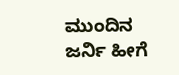ಮುಂದಿನ ಜರ್ನಿ ಹೀಗೆ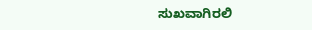ಸುಖವಾಗಿರಲಿ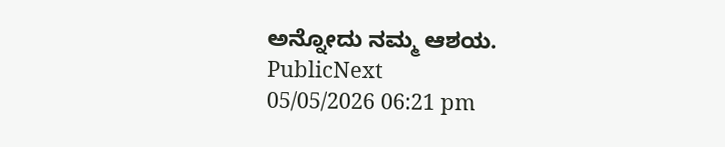ಅನ್ನೋದು ನಮ್ಮ ಆಶಯ.
PublicNext
05/05/2026 06:21 pm